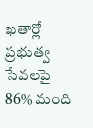ఖతార్లో ప్రభుత్వ సేవలపై 86% మంది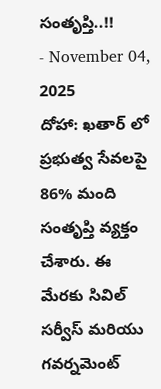సంతృప్తి..!!
- November 04, 2025
దోహా: ఖతార్ లో ప్రభుత్వ సేవలపై 86% మంది సంతృప్తి వ్యక్తం చేశారు. ఈ మేరకు సివిల్ సర్వీస్ మరియు గవర్నమెంట్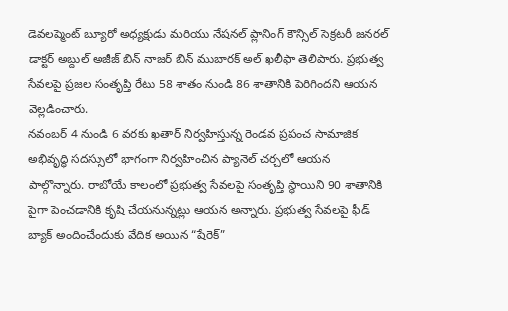డెవలప్మెంట్ బ్యూరో అధ్యక్షుడు మరియు నేషనల్ ప్లానింగ్ కౌన్సిల్ సెక్రటరీ జనరల్ డాక్టర్ అబ్దుల్ అజీజ్ బిన్ నాజర్ బిన్ ముబారక్ అల్ ఖలీఫా తెలిపారు. ప్రభుత్వ సేవలపై ప్రజల సంతృప్తి రేటు 58 శాతం నుండి 86 శాతానికి పెరిగిందని ఆయన వెల్లడించారు.
నవంబర్ 4 నుండి 6 వరకు ఖతార్ నిర్వహిస్తున్న రెండవ ప్రపంచ సామాజిక అభివృద్ధి సదస్సులో భాగంగా నిర్వహించిన ప్యానెల్ చర్చలో ఆయన పాల్గొన్నారు. రాబోయే కాలంలో ప్రభుత్వ సేవలపై సంతృప్తి స్థాయిని 90 శాతానికి పైగా పెంచడానికి కృషి చేయనున్నట్లు ఆయన అన్నారు. ప్రభుత్వ సేవలపై ఫీడ్ బ్యాక్ అందించేందుకు వేదిక అయిన “షేరెక్”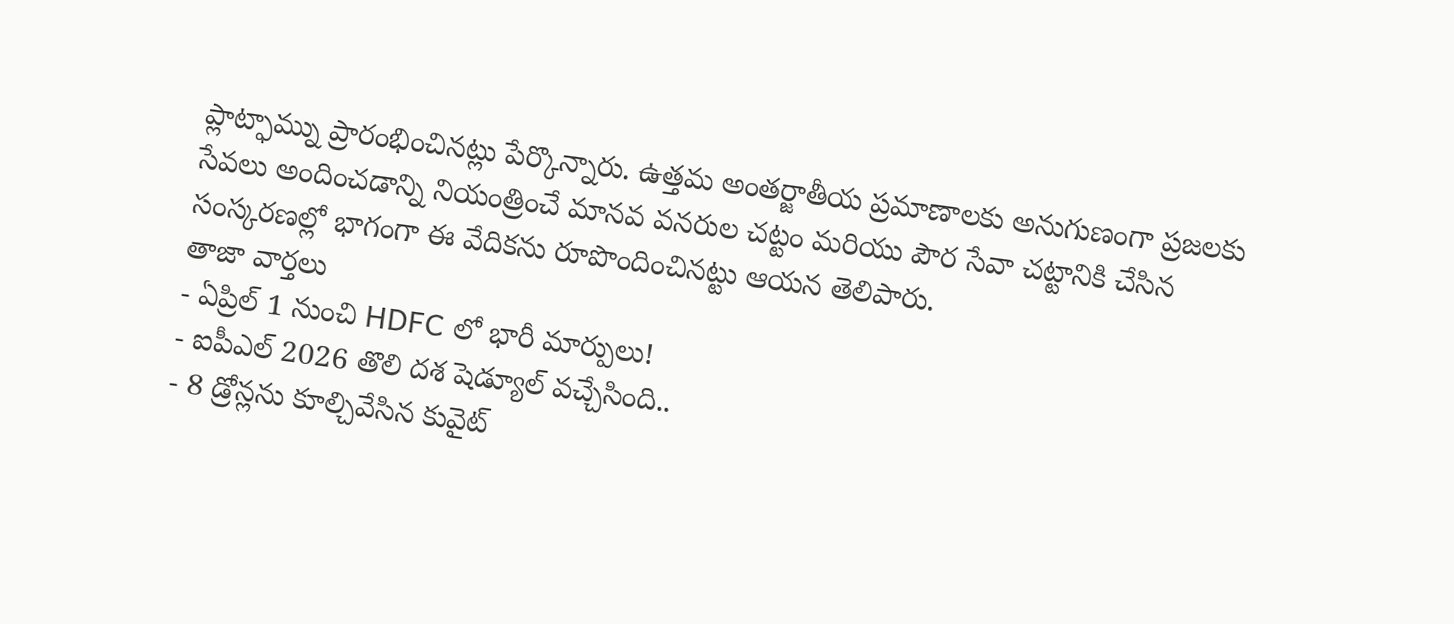ప్లాట్ఫామ్ను ప్రారంభించినట్లు పేర్కొన్నారు. ఉత్తమ అంతర్జాతీయ ప్రమాణాలకు అనుగుణంగా ప్రజలకు సేవలు అందించడాన్ని నియంత్రించే మానవ వనరుల చట్టం మరియు పౌర సేవా చట్టానికి చేసిన సంస్కరణల్లో భాగంగా ఈ వేదికను రూపొందించినట్టు ఆయన తెలిపారు.
తాజా వార్తలు
- ఏప్రిల్ 1 నుంచి HDFC లో భారీ మార్పులు!
- ఐపీఎల్ 2026 తొలి దశ షెడ్యూల్ వచ్చేసింది..
- 8 డ్రోన్లను కూల్చివేసిన కువైట్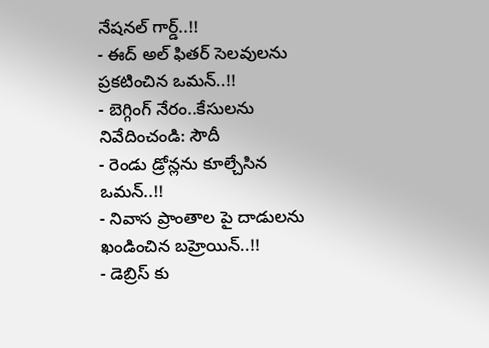నేషనల్ గార్డ్..!!
- ఈద్ అల్ ఫితర్ సెలవులను ప్రకటించిన ఒమన్..!!
- బెగ్గింగ్ నేరం..కేసులను నివేదించండి: సౌదీ
- రెండు డ్రోన్లను కూల్చేసిన ఒమన్..!!
- నివాస ప్రాంతాల పై దాడులను ఖండించిన బహ్రెయిన్..!!
- డెబ్రిస్ కు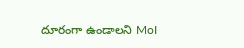దూరంగా ఉండాలని MoI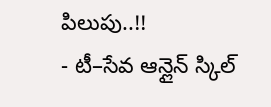పిలుపు..!!
- టీ–సేవ ఆన్లైన్ స్కిల్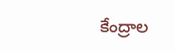కేంద్రాల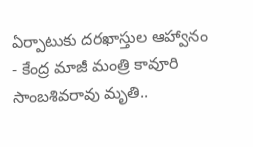ఏర్పాటుకు దరఖాస్తుల ఆహ్వానం
- కేంద్ర మాజీ మంత్రి కావూరి సాంబశివరావు మృతి..